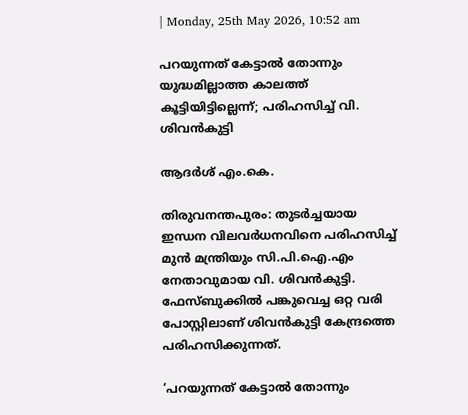| Monday, 25th May 2026, 10:52 am

പറയുന്നത് കേട്ടാൽ തോന്നും യുദ്ധമില്ലാത്ത കാലത്ത് കൂട്ടിയിട്ടില്ലെന്ന്; പരിഹസിച്ച് വി. ശിവൻകുട്ടി

ആദര്‍ശ് എം.കെ.

തിരുവനന്തപുരം: തുടർച്ചയായ ഇന്ധന വിലവർധനവിനെ പരിഹസിച്ച് മുൻ മന്ത്രിയും സി.പി.ഐ.എം നേതാവുമായ വി. ശിവൻകുട്ടി. ഫേസ്ബുക്കിൽ പങ്കുവെച്ച ഒറ്റ വരി പോസ്റ്റിലാണ് ശിവൻകുട്ടി കേന്ദ്രത്തെ പരിഹസിക്കുന്നത്.

‘പറയുന്നത് കേട്ടാൽ തോന്നും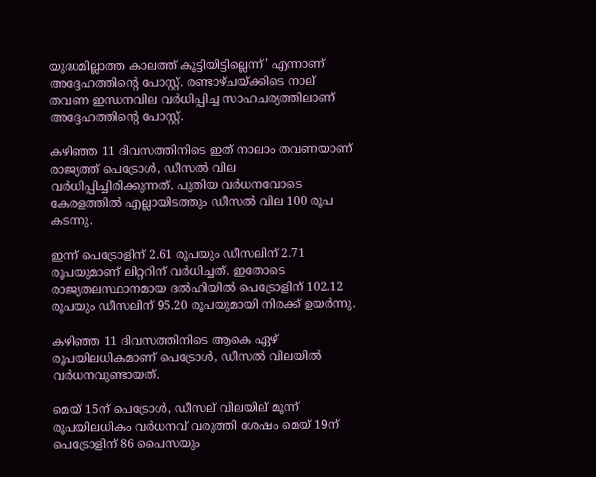യുദ്ധമില്ലാത്ത കാലത്ത് കൂട്ടിയിട്ടില്ലെന്ന്’ എന്നാണ് അദ്ദേഹത്തിന്റെ പോസ്റ്റ്. രണ്ടാഴ്ചയ്ക്കിടെ നാല് തവണ ഇന്ധനവില വർധിപ്പിച്ച സാഹചര്യത്തിലാണ് അദ്ദേഹത്തിന്റെ പോസ്റ്റ്.

കഴിഞ്ഞ 11 ദിവസത്തിനിടെ ഇത് നാലാം തവണയാണ് രാജ്യത്ത് പെട്രോള്‍, ഡീസൽ വില വർധിപ്പിച്ചിരിക്കുന്നത്. പുതിയ വർധനവോടെ കേരളത്തിൽ എല്ലായിടത്തും ഡീസൽ വില 100 രൂപ കടന്നു.

ഇന്ന് പെട്രോളിന് 2.61 രൂപയും ഡീസലിന് 2.71 രൂപയുമാണ് ലിറ്ററിന് വർധിച്ചത്. ഇതോടെ രാജ്യതലസ്ഥാനമായ ദൽഹിയിൽ പെട്രോളിന് 102.12 രൂപയും ഡീസലിന് 95.20 രൂപയുമായി നിരക്ക് ഉയർന്നു.

കഴിഞ്ഞ 11 ദിവസത്തിനിടെ ആകെ ഏഴ് രൂപയിലധികമാണ് പെട്രോള്‍, ഡീസൽ വിലയിൽ വർധനവുണ്ടായത്.

മെയ് 15ന് പെട്രോള്‍, ഡീസല് വിലയില് മൂന്ന് രൂപയിലധികം വർധനവ് വരുത്തി ശേഷം മെയ് 19ന് പെട്രോളിന് 86 പൈസയും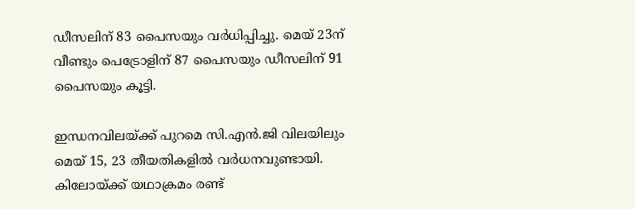ഡീസലിന് 83 പൈസയും വർധിപ്പിച്ചു. മെയ് 23ന് വീണ്ടും പെട്രോളിന് 87 പൈസയും ഡീസലിന് 91 പൈസയും കൂട്ടി.

ഇന്ധനവിലയ്ക്ക് പുറമെ സി.എന്‍.ജി വിലയിലും മെയ് 15, 23 തീയതികളില്‍ വർധനവുണ്ടായി. കിലോയ്ക്ക് യഥാക്രമം രണ്ട്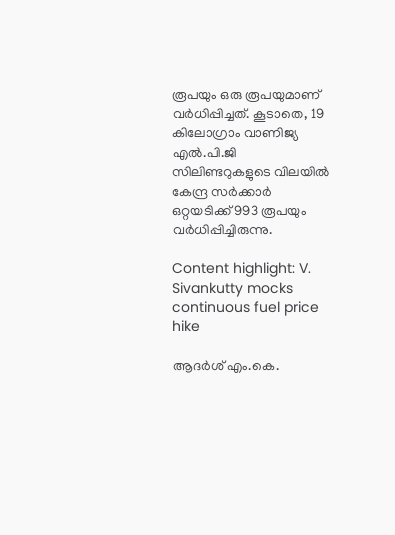രൂപയും ഒരു രൂപയുമാണ് വർധിപ്പിച്ചത്. കൂടാതെ, 19 കിലോഗ്രാം വാണിജ്യ എൽ.പി.ജി സിലിണ്ടറുകളുടെ വിലയിൽ കേന്ദ്ര സർക്കാർ ഒറ്റയടിക്ക് 993 രൂപയും വർധിപ്പിച്ചിരുന്നു.

Content highlight: V. Sivankutty mocks continuous fuel price hike

ആദര്‍ശ് എം.കെ.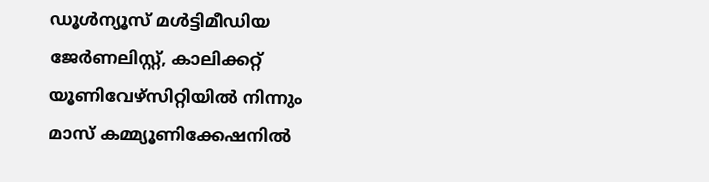ഡൂള്‍ന്യൂസ് മള്‍ട്ടിമീഡിയ ജേര്‍ണലിസ്റ്റ്, കാലിക്കറ്റ് യൂണിവേഴ്സിറ്റിയില്‍ നിന്നും മാസ് കമ്മ്യൂണിക്കേഷനില്‍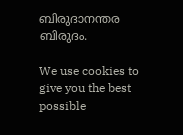ബിരുദാനന്തര ബിരുദം.

We use cookies to give you the best possible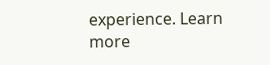experience. Learn more